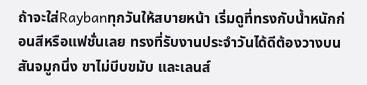ถ้าจะใส่Raybanทุกวันให้สบายหน้า เริ่มดูที่ทรงกับน้ำหนักก่อนสีหรือแฟชั่นเลย ทรงที่รับงานประจำวันได้ดีต้องวางบนสันจมูกนิ่ง ขาไม่บีบขมับ และเลนส์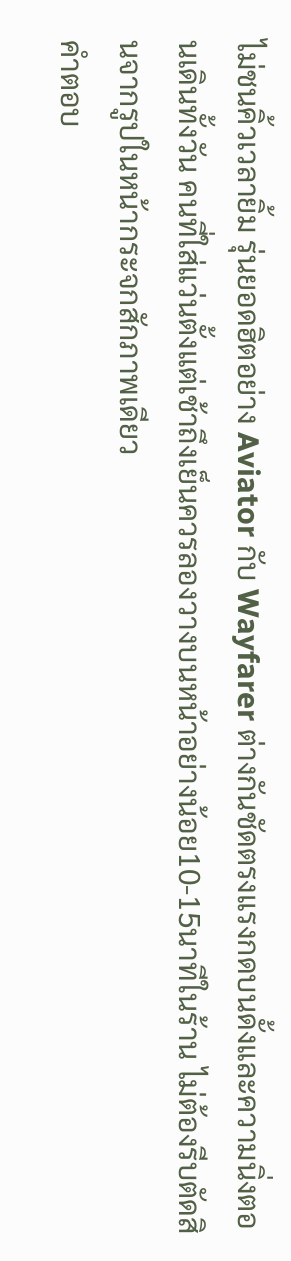ไม่ชนคิ้วเวลายิ้ม รุ่นยอดฮิตอย่าง Aviator กับ Wayfarer ต่างกันชัดตรงแรงกดบนดั้งและความนิ่งตอนเดินทั้งวัน คนที่ใส่แว่นตั้งแต่เช้าถึงเย็นควรลองวางบนหน้าอย่างน้อย10-15นาทีในร้าน ไม่ต้องรีบตัดสินจากรูปในหน้ากระจกสักภาพเดียว
คำตอบ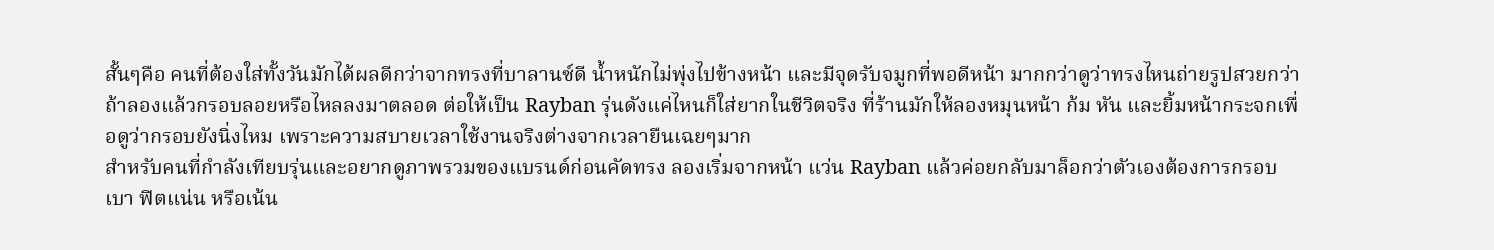สั้นๆคือ คนที่ต้องใส่ทั้งวันมักได้ผลดีกว่าจากทรงที่บาลานซ์ดี น้ำหนักไม่พุ่งไปข้างหน้า และมีจุดรับจมูกที่พอดีหน้า มากกว่าดูว่าทรงไหนถ่ายรูปสวยกว่า ถ้าลองแล้วกรอบลอยหรือไหลลงมาตลอด ต่อให้เป็น Rayban รุ่นดังแค่ไหนก็ใส่ยากในชีวิตจริง ที่ร้านมักให้ลองหมุนหน้า ก้ม หัน และยิ้มหน้ากระจกเพื่อดูว่ากรอบยังนิ่งไหม เพราะความสบายเวลาใช้งานจริงต่างจากเวลายืนเฉยๆมาก
สำหรับคนที่กำลังเทียบรุ่นและอยากดูภาพรวมของแบรนด์ก่อนคัดทรง ลองเริ่มจากหน้า แว่น Rayban แล้วค่อยกลับมาล็อกว่าตัวเองต้องการกรอบเบา ฟิตแน่น หรือเน้น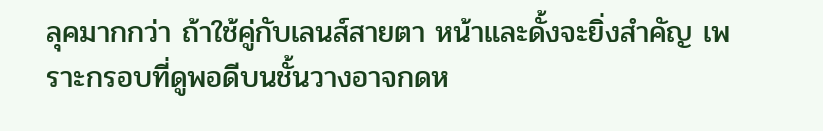ลุคมากกว่า ถ้าใช้คู่กับเลนส์สายตา หน้าและดั้งจะยิ่งสำคัญ เพราะกรอบที่ดูพอดีบนชั้นวางอาจกดห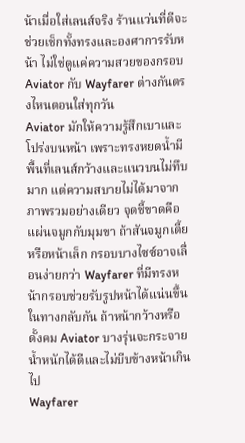น้าเมื่อใส่เลนส์จริง ร้านแว่นที่ดีจะช่วยเช็กทั้งทรงและองศาการรับหน้า ไม่ใช่ดูแค่ความสวยของกรอบ
Aviator กับ Wayfarer ต่างกันตรงไหนตอนใส่ทุกวัน
Aviator มักให้ความรู้สึกเบาและโปร่งบนหน้า เพราะทรงหยดน้ำมีพื้นที่เลนส์กว้างและแนวบนไม่ทึบมาก แต่ความสบายไม่ได้มาจากภาพรวมอย่างเดียว จุดชี้ขาดคือแผ่นจมูกกับมุมขา ถ้าสันจมูกเตี้ยหรือหน้าเล็ก กรอบบางไซซ์อาจเลื่อนง่ายกว่า Wayfarer ที่มีทรงหน้ากรอบช่วยรับรูปหน้าได้แน่นขึ้น ในทางกลับกัน ถ้าหน้ากว้างหรือดั้งคม Aviator บางรุ่นจะกระจายน้ำหนักได้ดีและไม่บีบข้างหน้าเกินไป
Wayfarer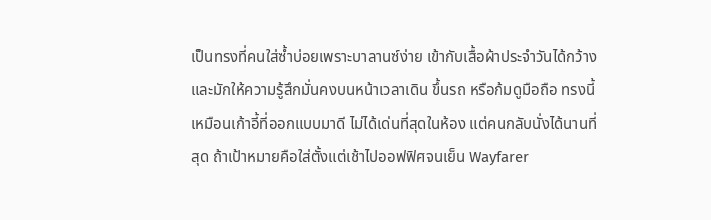เป็นทรงที่คนใส่ซ้ำบ่อยเพราะบาลานซ์ง่าย เข้ากับเสื้อผ้าประจำวันได้กว้าง และมักให้ความรู้สึกมั่นคงบนหน้าเวลาเดิน ขึ้นรถ หรือก้มดูมือถือ ทรงนี้เหมือนเก้าอี้ที่ออกแบบมาดี ไม่ได้เด่นที่สุดในห้อง แต่คนกลับนั่งได้นานที่สุด ถ้าเป้าหมายคือใส่ตั้งแต่เช้าไปออฟฟิศจนเย็น Wayfarer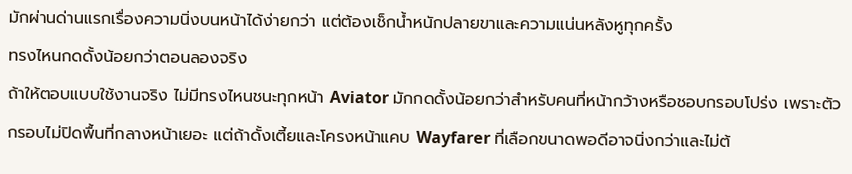มักผ่านด่านแรกเรื่องความนิ่งบนหน้าได้ง่ายกว่า แต่ต้องเช็กน้ำหนักปลายขาและความแน่นหลังหูทุกครั้ง
ทรงไหนกดดั้งน้อยกว่าตอนลองจริง
ถ้าให้ตอบแบบใช้งานจริง ไม่มีทรงไหนชนะทุกหน้า Aviator มักกดดั้งน้อยกว่าสำหรับคนที่หน้ากว้างหรือชอบกรอบโปร่ง เพราะตัวกรอบไม่ปิดพื้นที่กลางหน้าเยอะ แต่ถ้าดั้งเตี้ยและโครงหน้าแคบ Wayfarer ที่เลือกขนาดพอดีอาจนิ่งกว่าและไม่ต้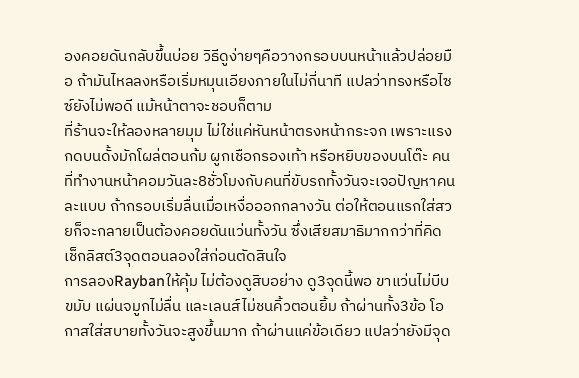องคอยดันกลับขึ้นบ่อย วิธีดูง่ายๆคือวางกรอบบนหน้าแล้วปล่อยมือ ถ้ามันไหลลงหรือเริ่มหมุนเอียงภายในไม่กี่นาที แปลว่าทรงหรือไซซ์ยังไม่พอดี แม้หน้าตาจะชอบก็ตาม
ที่ร้านจะให้ลองหลายมุม ไม่ใช่แค่หันหน้าตรงหน้ากระจก เพราะแรงกดบนดั้งมักโผล่ตอนก้ม ผูกเชือกรองเท้า หรือหยิบของบนโต๊ะ คนที่ทำงานหน้าคอมวันละ8ชั่วโมงกับคนที่ขับรถทั้งวันจะเจอปัญหาคนละแบบ ถ้ากรอบเริ่มลื่นเมื่อเหงื่อออกกลางวัน ต่อให้ตอนแรกใส่สวยก็จะกลายเป็นต้องคอยดันแว่นทั้งวัน ซึ่งเสียสมาธิมากกว่าที่คิด
เช็กลิสต์3จุดตอนลองใส่ก่อนตัดสินใจ
การลองRaybanให้คุ้ม ไม่ต้องดูสิบอย่าง ดู3จุดนี้พอ ขาแว่นไม่บีบขมับ แผ่นจมูกไม่ลื่น และเลนส์ไม่ชนคิ้วตอนยิ้ม ถ้าผ่านทั้ง3ข้อ โอกาสใส่สบายทั้งวันจะสูงขึ้นมาก ถ้าผ่านแค่ข้อเดียว แปลว่ายังมีจุด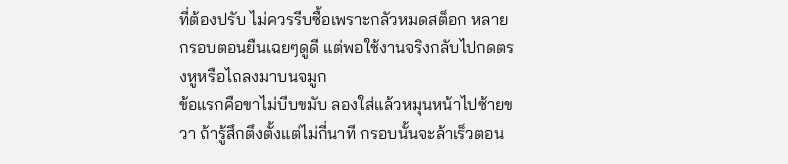ที่ต้องปรับ ไม่ควรรีบซื้อเพราะกลัวหมดสต็อก หลายกรอบตอนยืนเฉยๆดูดี แต่พอใช้งานจริงกลับไปกดตรงหูหรือไถลงมาบนจมูก
ข้อแรกคือขาไม่บีบขมับ ลองใส่แล้วหมุนหน้าไปซ้ายขวา ถ้ารู้สึกตึงตั้งแต่ไม่กี่นาที กรอบนั้นจะล้าเร็วตอน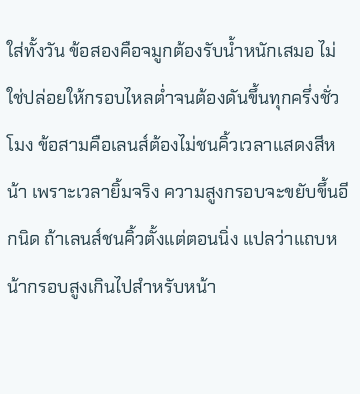ใส่ทั้งวัน ข้อสองคือจมูกต้องรับน้ำหนักเสมอ ไม่ใช่ปล่อยให้กรอบไหลต่ำจนต้องดันขึ้นทุกครึ่งชั่วโมง ข้อสามคือเลนส์ต้องไม่ชนคิ้วเวลาแสดงสีหน้า เพราะเวลายิ้มจริง ความสูงกรอบจะขยับขึ้นอีกนิด ถ้าเลนส์ชนคิ้วตั้งแต่ตอนนิ่ง แปลว่าแถบหน้ากรอบสูงเกินไปสำหรับหน้า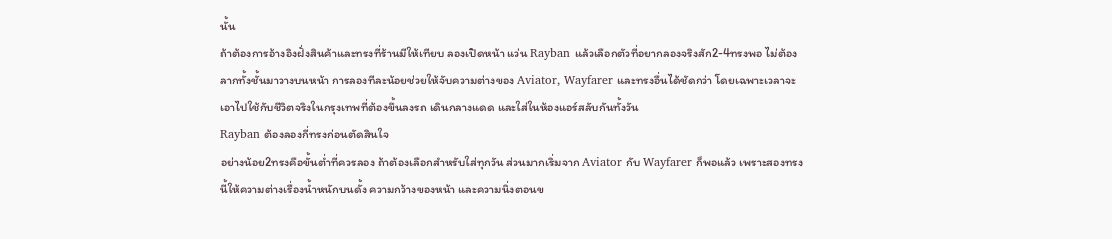นั้น
ถ้าต้องการอ้างอิงฝั่งสินค้าและทรงที่ร้านมีให้เทียบ ลองเปิดหน้า แว่น Rayban แล้วเลือกตัวที่อยากลองจริงสัก2-4ทรงพอ ไม่ต้องลากทั้งชั้นมาวางบนหน้า การลองทีละน้อยช่วยให้จับความต่างของ Aviator, Wayfarer และทรงอื่นได้ชัดกว่า โดยเฉพาะเวลาจะเอาไปใช้กับชีวิตจริงในกรุงเทพที่ต้องขึ้นลงรถ เดินกลางแดด และใส่ในห้องแอร์สลับกันทั้งวัน
Rayban ต้องลองกี่ทรงก่อนตัดสินใจ
อย่างน้อย2ทรงคือขั้นต่ำที่ควรลอง ถ้าต้องเลือกสำหรับใส่ทุกวัน ส่วนมากเริ่มจาก Aviator กับ Wayfarer ก็พอแล้ว เพราะสองทรงนี้ให้ความต่างเรื่องน้ำหนักบนดั้ง ความกว้างของหน้า และความนิ่งตอนข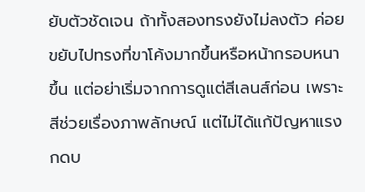ยับตัวชัดเจน ถ้าทั้งสองทรงยังไม่ลงตัว ค่อยขยับไปทรงที่ขาโค้งมากขึ้นหรือหน้ากรอบหนาขึ้น แต่อย่าเริ่มจากการดูแต่สีเลนส์ก่อน เพราะสีช่วยเรื่องภาพลักษณ์ แต่ไม่ได้แก้ปัญหาแรงกดบ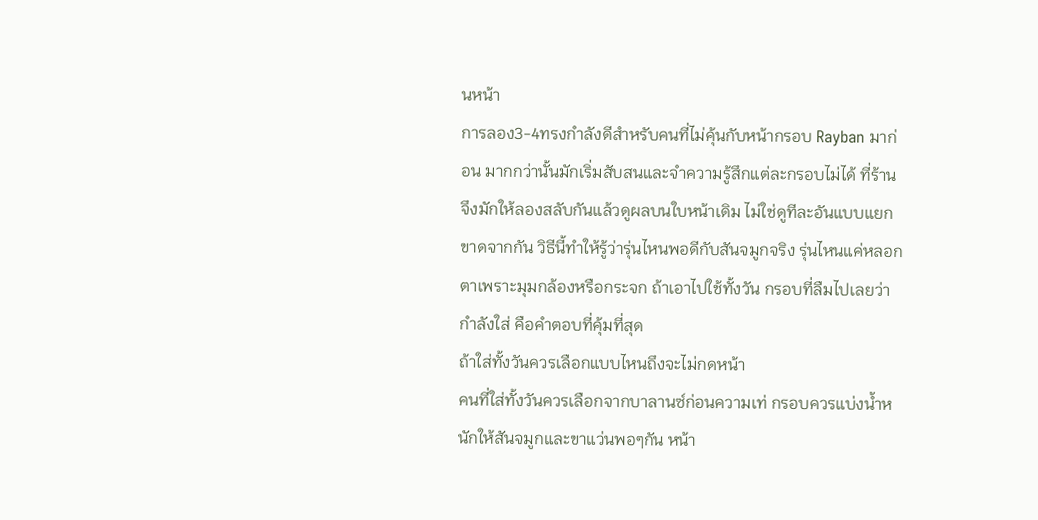นหน้า
การลอง3-4ทรงกำลังดีสำหรับคนที่ไม่คุ้นกับหน้ากรอบ Rayban มาก่อน มากกว่านั้นมักเริ่มสับสนและจำความรู้สึกแต่ละกรอบไม่ได้ ที่ร้านจึงมักให้ลองสลับกันแล้วดูผลบนใบหน้าเดิม ไม่ใช่ดูทีละอันแบบแยกขาดจากกัน วิธีนี้ทำให้รู้ว่ารุ่นไหนพอดีกับสันจมูกจริง รุ่นไหนแค่หลอกตาเพราะมุมกล้องหรือกระจก ถ้าเอาไปใช้ทั้งวัน กรอบที่ลืมไปเลยว่ากำลังใส่ คือคำตอบที่คุ้มที่สุด
ถ้าใส่ทั้งวันควรเลือกแบบไหนถึงจะไม่กดหน้า
คนที่ใส่ทั้งวันควรเลือกจากบาลานซ์ก่อนความเท่ กรอบควรแบ่งน้ำหนักให้สันจมูกและขาแว่นพอๆกัน หน้า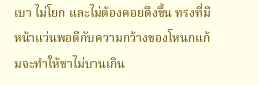เบา ไม่โยก และไม่ต้องคอยดึงขึ้น ทรงที่มีหน้าแว่นพอดีกับความกว้างของโหนกแก้มจะทำให้ขาไม่บานเกิน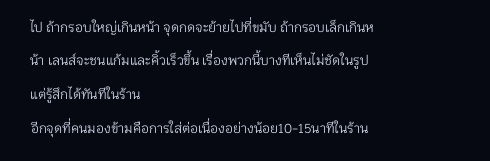ไป ถ้ากรอบใหญ่เกินหน้า จุดกดจะย้ายไปที่ขมับ ถ้ากรอบเล็กเกินหน้า เลนส์จะชนแก้มและคิ้วเร็วขึ้น เรื่องพวกนี้บางทีเห็นไม่ชัดในรูป แต่รู้สึกได้ทันทีในร้าน
อีกจุดที่คนมองข้ามคือการใส่ต่อเนื่องอย่างน้อย10-15นาทีในร้าน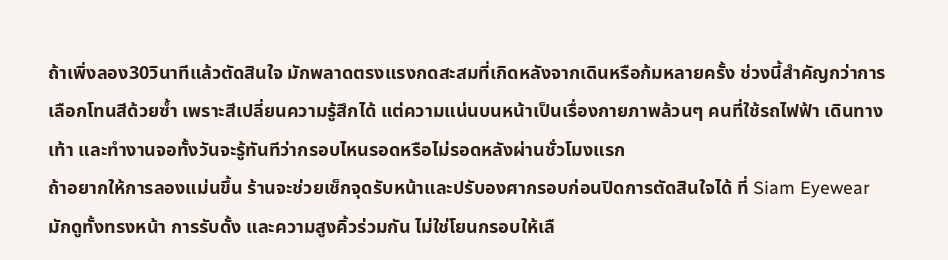ถ้าเพิ่งลอง30วินาทีแล้วตัดสินใจ มักพลาดตรงแรงกดสะสมที่เกิดหลังจากเดินหรือก้มหลายครั้ง ช่วงนี้สำคัญกว่าการเลือกโทนสีด้วยซ้ำ เพราะสีเปลี่ยนความรู้สึกได้ แต่ความแน่นบนหน้าเป็นเรื่องกายภาพล้วนๆ คนที่ใช้รถไฟฟ้า เดินทางเท้า และทำงานจอทั้งวันจะรู้ทันทีว่ากรอบไหนรอดหรือไม่รอดหลังผ่านชั่วโมงแรก
ถ้าอยากให้การลองแม่นขึ้น ร้านจะช่วยเช็กจุดรับหน้าและปรับองศากรอบก่อนปิดการตัดสินใจได้ ที่ Siam Eyewear มักดูทั้งทรงหน้า การรับดั้ง และความสูงคิ้วร่วมกัน ไม่ใช่โยนกรอบให้เลื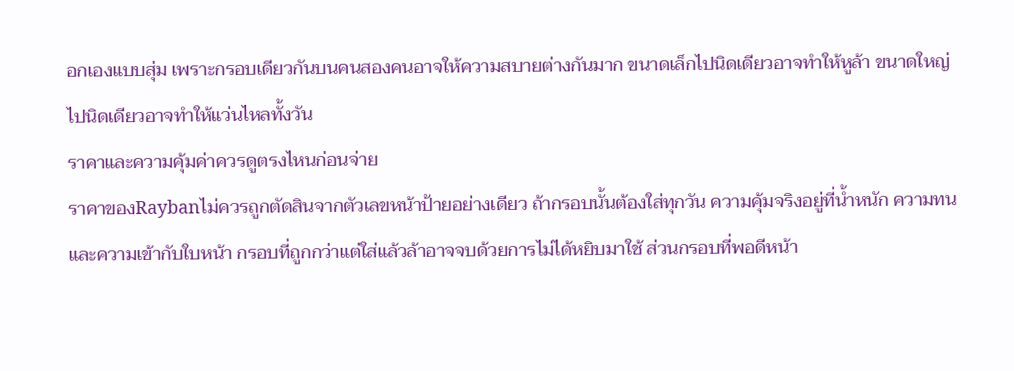อกเองแบบสุ่ม เพราะกรอบเดียวกันบนคนสองคนอาจให้ความสบายต่างกันมาก ขนาดเล็กไปนิดเดียวอาจทำให้หูล้า ขนาดใหญ่ไปนิดเดียวอาจทำให้แว่นไหลทั้งวัน
ราคาและความคุ้มค่าควรดูตรงไหนก่อนจ่าย
ราคาของRaybanไม่ควรถูกตัดสินจากตัวเลขหน้าป้ายอย่างเดียว ถ้ากรอบนั้นต้องใส่ทุกวัน ความคุ้มจริงอยู่ที่น้ำหนัก ความทน และความเข้ากับใบหน้า กรอบที่ถูกกว่าแต่ใส่แล้วล้าอาจจบด้วยการไม่ได้หยิบมาใช้ ส่วนกรอบที่พอดีหน้า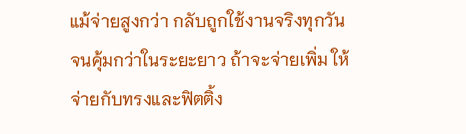แม้จ่ายสูงกว่า กลับถูกใช้งานจริงทุกวันจนคุ้มกว่าในระยะยาว ถ้าจะจ่ายเพิ่ม ให้จ่ายกับทรงและฟิตติ้ง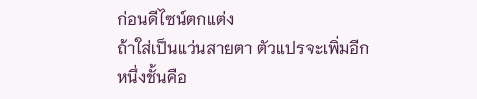ก่อนดีไซน์ตกแต่ง
ถ้าใส่เป็นแว่นสายตา ตัวแปรจะเพิ่มอีกหนึ่งชั้นคือ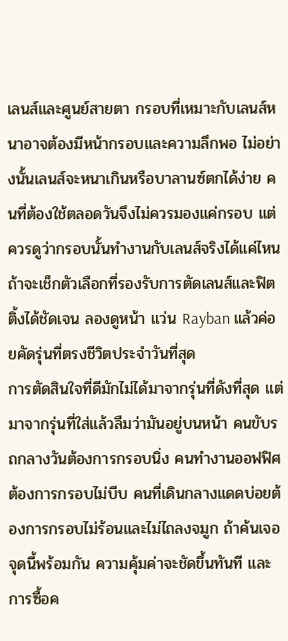เลนส์และศูนย์สายตา กรอบที่เหมาะกับเลนส์หนาอาจต้องมีหน้ากรอบและความลึกพอ ไม่อย่างนั้นเลนส์จะหนาเกินหรือบาลานซ์ตกได้ง่าย คนที่ต้องใช้ตลอดวันจึงไม่ควรมองแค่กรอบ แต่ควรดูว่ากรอบนั้นทำงานกับเลนส์จริงได้แค่ไหน ถ้าจะเช็กตัวเลือกที่รองรับการตัดเลนส์และฟิตติ้งได้ชัดเจน ลองดูหน้า แว่น Rayban แล้วค่อยคัดรุ่นที่ตรงชีวิตประจำวันที่สุด
การตัดสินใจที่ดีมักไม่ได้มาจากรุ่นที่ดังที่สุด แต่มาจากรุ่นที่ใส่แล้วลืมว่ามันอยู่บนหน้า คนขับรถกลางวันต้องการกรอบนิ่ง คนทำงานออฟฟิศต้องการกรอบไม่บีบ คนที่เดินกลางแดดบ่อยต้องการกรอบไม่ร้อนและไม่ไถลงจมูก ถ้าค้นเจอจุดนี้พร้อมกัน ความคุ้มค่าจะชัดขึ้นทันที และการซื้อค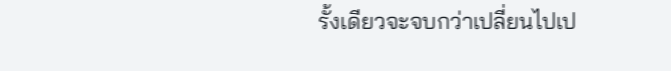รั้งเดียวจะจบกว่าเปลี่ยนไปเป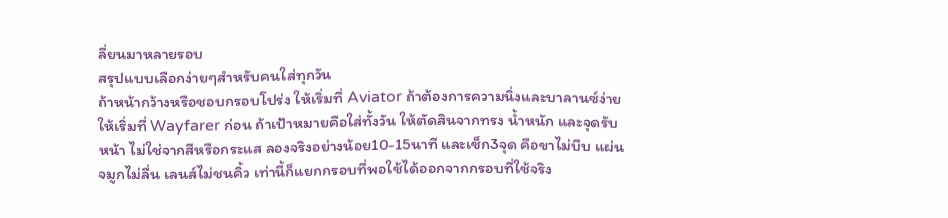ลี่ยนมาหลายรอบ
สรุปแบบเลือกง่ายๆสำหรับคนใส่ทุกวัน
ถ้าหน้ากว้างหรือชอบกรอบโปร่ง ให้เริ่มที่ Aviator ถ้าต้องการความนิ่งและบาลานซ์ง่าย ให้เริ่มที่ Wayfarer ก่อน ถ้าเป้าหมายคือใส่ทั้งวัน ให้ตัดสินจากทรง น้ำหนัก และจุดรับหน้า ไม่ใช่จากสีหรือกระแส ลองจริงอย่างน้อย10-15นาที และเช็ก3จุด คือขาไม่บีบ แผ่นจมูกไม่ลื่น เลนส์ไม่ชนคิ้ว เท่านี้ก็แยกกรอบที่พอใช้ได้ออกจากกรอบที่ใช้จริง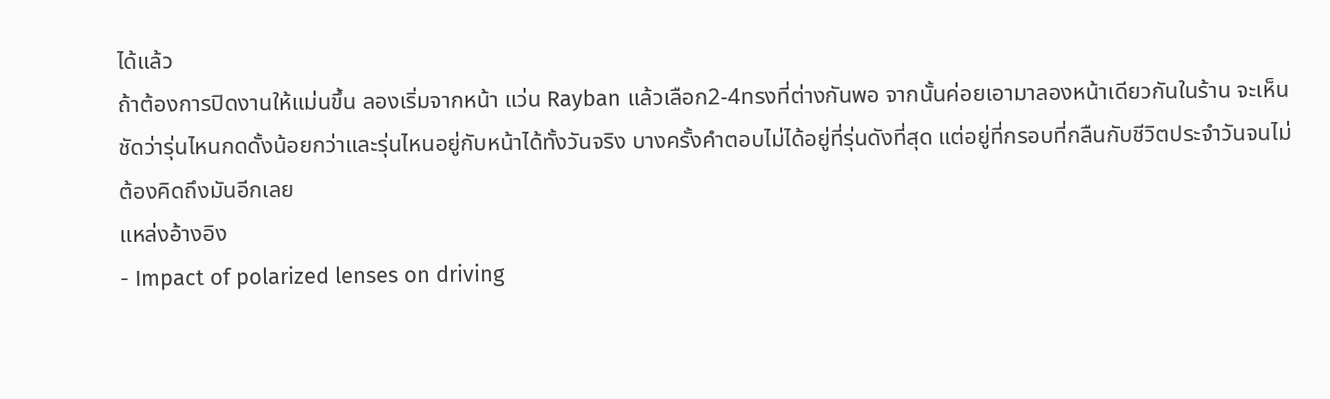ได้แล้ว
ถ้าต้องการปิดงานให้แม่นขึ้น ลองเริ่มจากหน้า แว่น Rayban แล้วเลือก2-4ทรงที่ต่างกันพอ จากนั้นค่อยเอามาลองหน้าเดียวกันในร้าน จะเห็นชัดว่ารุ่นไหนกดดั้งน้อยกว่าและรุ่นไหนอยู่กับหน้าได้ทั้งวันจริง บางครั้งคำตอบไม่ได้อยู่ที่รุ่นดังที่สุด แต่อยู่ที่กรอบที่กลืนกับชีวิตประจำวันจนไม่ต้องคิดถึงมันอีกเลย
แหล่งอ้างอิง
- Impact of polarized lenses on driving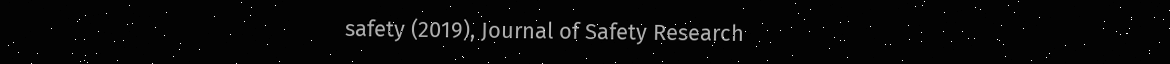safety (2019), Journal of Safety Research